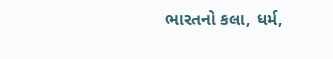ભારતનો કલા, ધર્મ,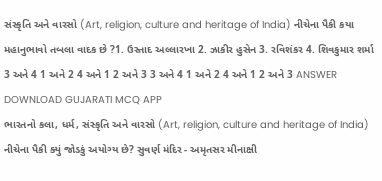સંસ્કૃતિ અને વારસો (Art, religion, culture and heritage of India) નીચેના પૈકી કયા મહાનુભાવો તબલા વાદક છે ?1. ઉસ્તાદ અલ્લારખા 2. ઝાકીર હુસેન 3. રવિશંકર 4. શિવકુમાર શર્મા 3 અને 4 1 અને 2 4 અને 1 2 અને 3 3 અને 4 1 અને 2 4 અને 1 2 અને 3 ANSWER DOWNLOAD GUJARATI MCQ APP
ભારતનો કલા, ધર્મ, સંસ્કૃતિ અને વારસો (Art, religion, culture and heritage of India) નીચેના પૈકી ક્યું જોડકું અયોગ્ય છે? સુવર્ણ મંદિર - અમૃતસર મીનાક્ષી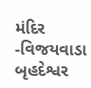મંદિર -વિજયવાડા બૃહદેશ્વર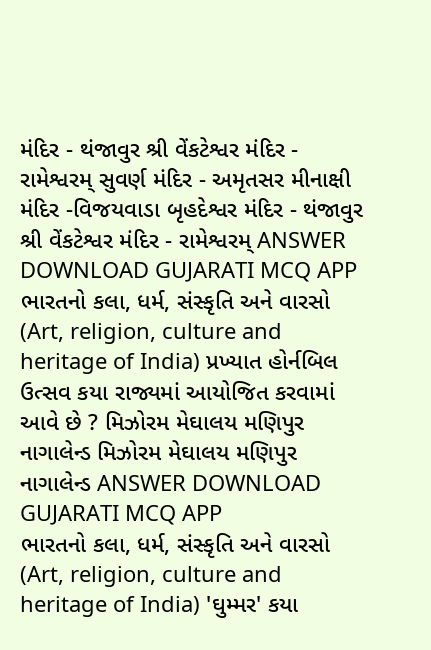મંદિર - થંજાવુર શ્રી વેંકટેશ્વર મંદિર - રામેશ્વરમ્ સુવર્ણ મંદિર - અમૃતસર મીનાક્ષી મંદિર -વિજયવાડા બૃહદેશ્વર મંદિર - થંજાવુર શ્રી વેંકટેશ્વર મંદિર - રામેશ્વરમ્ ANSWER DOWNLOAD GUJARATI MCQ APP
ભારતનો કલા, ધર્મ, સંસ્કૃતિ અને વારસો (Art, religion, culture and heritage of India) પ્રખ્યાત હોર્નબિલ ઉત્સવ કયા રાજ્યમાં આયોજિત કરવામાં આવે છે ? મિઝોરમ મેઘાલય મણિપુર નાગાલેન્ડ મિઝોરમ મેઘાલય મણિપુર નાગાલેન્ડ ANSWER DOWNLOAD GUJARATI MCQ APP
ભારતનો કલા, ધર્મ, સંસ્કૃતિ અને વારસો (Art, religion, culture and heritage of India) 'ઘુમ્મર' કયા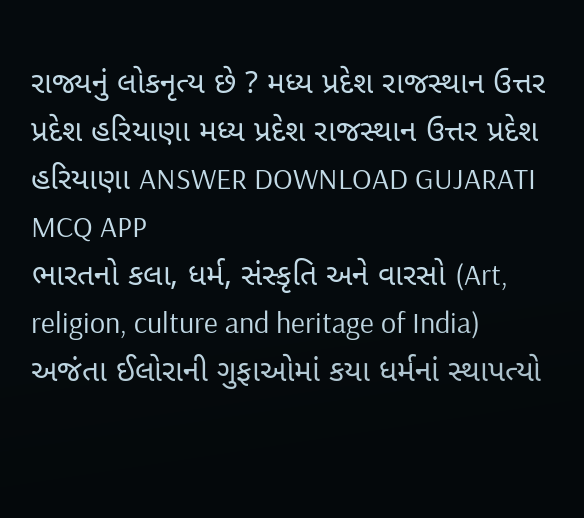રાજ્યનું લોકનૃત્ય છે ? મધ્ય પ્રદેશ રાજસ્થાન ઉત્તર પ્રદેશ હરિયાણા મધ્ય પ્રદેશ રાજસ્થાન ઉત્તર પ્રદેશ હરિયાણા ANSWER DOWNLOAD GUJARATI MCQ APP
ભારતનો કલા, ધર્મ, સંસ્કૃતિ અને વારસો (Art, religion, culture and heritage of India) અજંતા ઈલોરાની ગુફાઓમાં કયા ધર્મનાં સ્થાપત્યો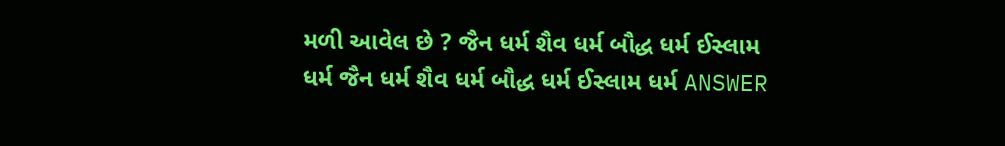મળી આવેલ છે ? જૈન ધર્મ શૈવ ધર્મ બૌદ્ધ ધર્મ ઈસ્લામ ધર્મ જૈન ધર્મ શૈવ ધર્મ બૌદ્ધ ધર્મ ઈસ્લામ ધર્મ ANSWER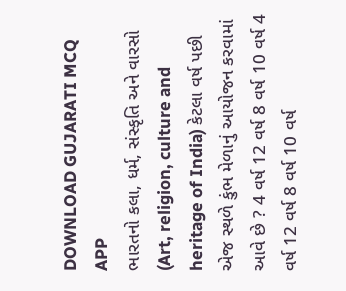DOWNLOAD GUJARATI MCQ APP
ભારતનો કલા, ધર્મ, સંસ્કૃતિ અને વારસો (Art, religion, culture and heritage of India) કેટલા વર્ષ પછી એજ સ્થળે કુંભ મેળાનું આયોજન કરવામાં આવે છે ? 4 વર્ષ 12 વર્ષ 8 વર્ષ 10 વર્ષ 4 વર્ષ 12 વર્ષ 8 વર્ષ 10 વર્ષ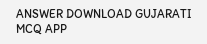ANSWER DOWNLOAD GUJARATI MCQ APP